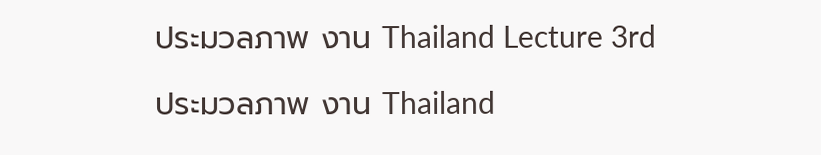ประมวลภาพ งาน Thailand Lecture 3rd

ประมวลภาพ งาน Thailand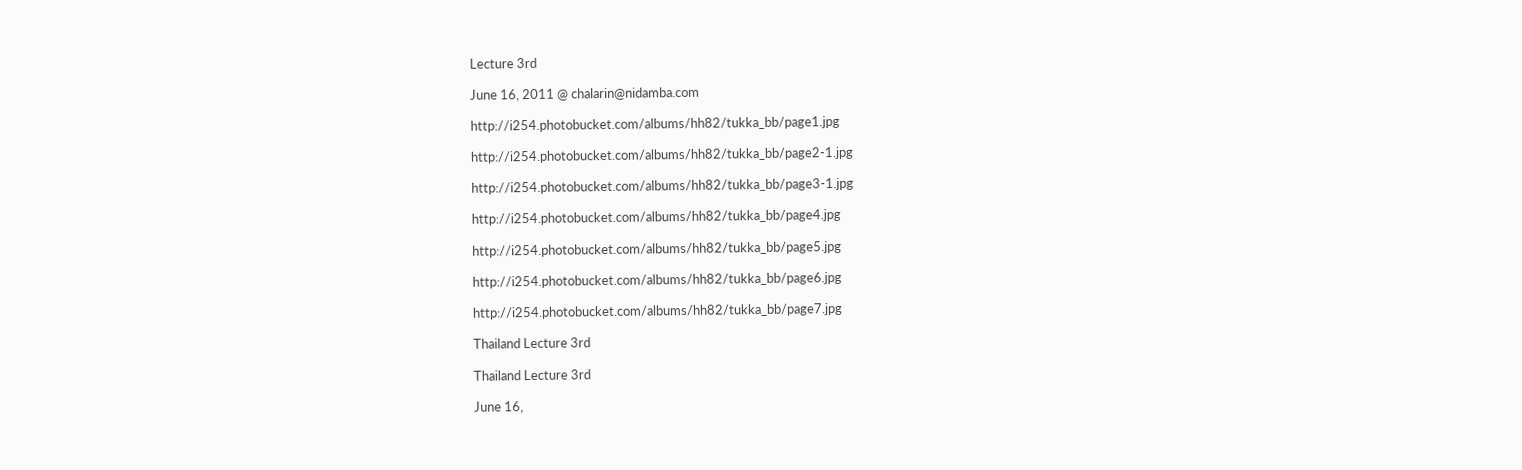Lecture 3rd

June 16, 2011 @ chalarin@nidamba.com

http://i254.photobucket.com/albums/hh82/tukka_bb/page1.jpg

http://i254.photobucket.com/albums/hh82/tukka_bb/page2-1.jpg

http://i254.photobucket.com/albums/hh82/tukka_bb/page3-1.jpg

http://i254.photobucket.com/albums/hh82/tukka_bb/page4.jpg

http://i254.photobucket.com/albums/hh82/tukka_bb/page5.jpg

http://i254.photobucket.com/albums/hh82/tukka_bb/page6.jpg

http://i254.photobucket.com/albums/hh82/tukka_bb/page7.jpg

Thailand Lecture 3rd

Thailand Lecture 3rd

June 16,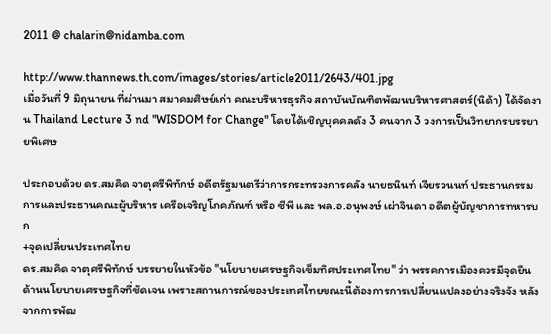2011 @ chalarin@nidamba.com

http://www.thannews.th.com/images/stories/article2011/2643/401.jpg
เมื่อวันที่ 9 มิถุนายน ที่ผ่านมา สมาคมศิษย์เก่า คณะบริหารธุรกิจ สถาบันบัณฑิตพัฒนบริหารศาสตร์(นิด้า) ได้จัดงาน Thailand Lecture 3 nd "WISDOM for Change" โดยได้เชิญบุคคลดัง 3 คนจาก 3 วงการเป็นวิทยากรบรรยายพิเศษ

ประกอบด้วย ดร.สมคิด จาตุศรีพิทักษ์ อดีตรัฐมนตรีว่าการกระทรวงการคลัง นายธนินท์ เจียรวนนท์ ประธานกรรมการและประธานคณะผู้บริหาร เครือเจริญโภคภัณฑ์ หรือ ซีพี และ พล.อ.อนุพงษ์ เผ่าจินดา อดีตผู้บัญชาการทหารบก
+จุดเปลี่ยนประเทศไทย
ดร.สมคิด จาตุศรีพิทักษ์ บรรยายในหัวข้อ "นโยบายเศรษฐกิจเข็มทิศประเทศไทย" ว่า พรรคการเมืองควรมีจุดยืนด้านนโยบายเศรษฐกิจที่ชัดเจน เพราะสถานการณ์ของประเทศไทยขณะนี้ต้องการการเปลี่ยนแปลงอย่างจริงจัง หลังจากการพัฒ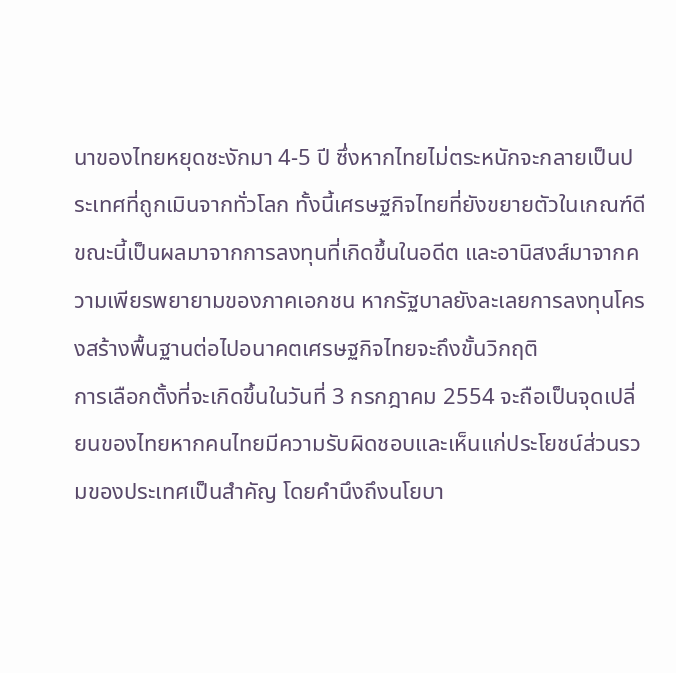นาของไทยหยุดชะงักมา 4-5 ปี ซึ่งหากไทยไม่ตระหนักจะกลายเป็นประเทศที่ถูกเมินจากทั่วโลก ทั้งนี้เศรษฐกิจไทยที่ยังขยายตัวในเกณฑ์ดีขณะนี้เป็นผลมาจากการลงทุนที่เกิดขึ้นในอดีต และอานิสงส์มาจากความเพียรพยายามของภาคเอกชน หากรัฐบาลยังละเลยการลงทุนโครงสร้างพื้นฐานต่อไปอนาคตเศรษฐกิจไทยจะถึงขั้นวิกฤติ
การเลือกตั้งที่จะเกิดขึ้นในวันที่ 3 กรกฎาคม 2554 จะถือเป็นจุดเปลี่ยนของไทยหากคนไทยมีความรับผิดชอบและเห็นแก่ประโยชน์ส่วนรวมของประเทศเป็นสำคัญ โดยคำนึงถึงนโยบา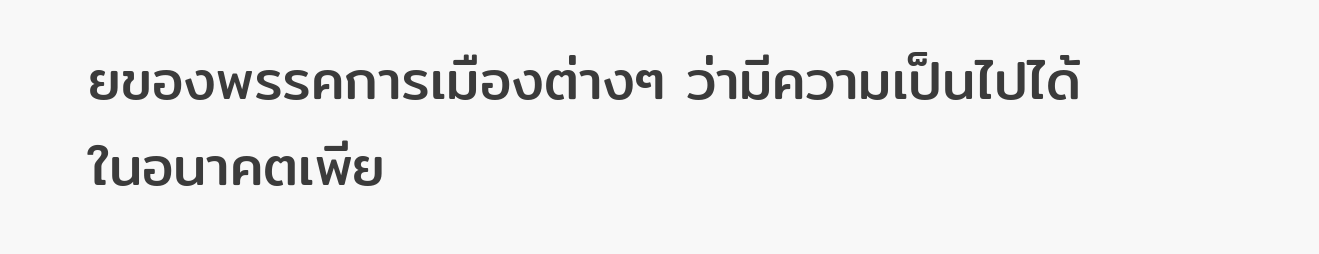ยของพรรคการเมืองต่างๆ ว่ามีความเป็นไปได้ในอนาคตเพีย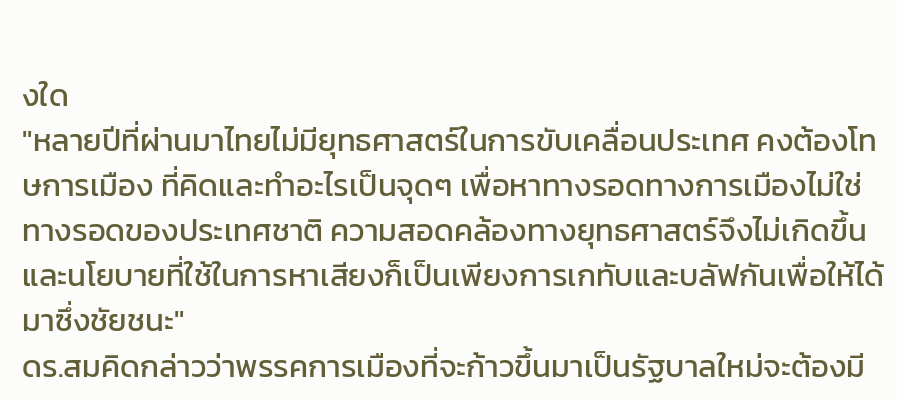งใด
"หลายปีที่ผ่านมาไทยไม่มียุทธศาสตร์ในการขับเคลื่อนประเทศ คงต้องโทษการเมือง ที่คิดและทำอะไรเป็นจุดๆ เพื่อหาทางรอดทางการเมืองไม่ใช่ทางรอดของประเทศชาติ ความสอดคล้องทางยุทธศาสตร์จึงไม่เกิดขึ้น และนโยบายที่ใช้ในการหาเสียงก็เป็นเพียงการเกทับและบลัฟกันเพื่อให้ได้มาซึ่งชัยชนะ"
ดร.สมคิดกล่าวว่าพรรคการเมืองที่จะก้าวขึ้นมาเป็นรัฐบาลใหม่จะต้องมี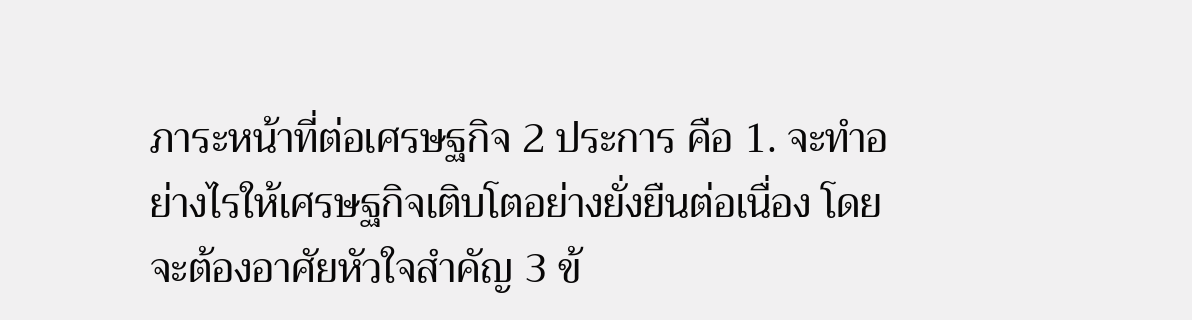ภาระหน้าที่ต่อเศรษฐกิจ 2 ประการ คือ 1. จะทำอย่างไรให้เศรษฐกิจเติบโตอย่างยั่งยืนต่อเนื่อง โดยจะต้องอาศัยหัวใจสำคัญ 3 ข้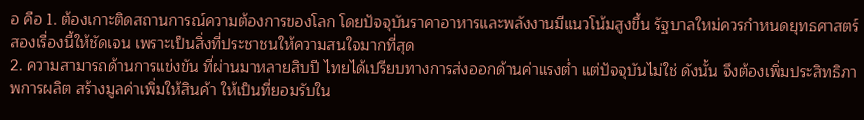อ คือ 1. ต้องเกาะติดสถานการณ์ความต้องการของโลก โดยปัจจุบันราคาอาหารและพลังงานมีแนวโน้มสูงขึ้น รัฐบาลใหม่ควรกำหนดยุทธศาสตร์สองเรื่องนี้ให้ชัดเจน เพราะเป็นสิ่งที่ประชาชนให้ความสนใจมากที่สุด
2. ความสามารถด้านการแข่งขัน ที่ผ่านมาหลายสิบปี ไทยได้เปรียบทางการส่งออกด้านค่าแรงต่ำ แต่ปัจจุบันไม่ใช่ ดังนั้น จึงต้องเพิ่มประสิทธิภาพการผลิต สร้างมูลค่าเพิ่มให้สินค้า ให้เป็นที่ยอมรับใน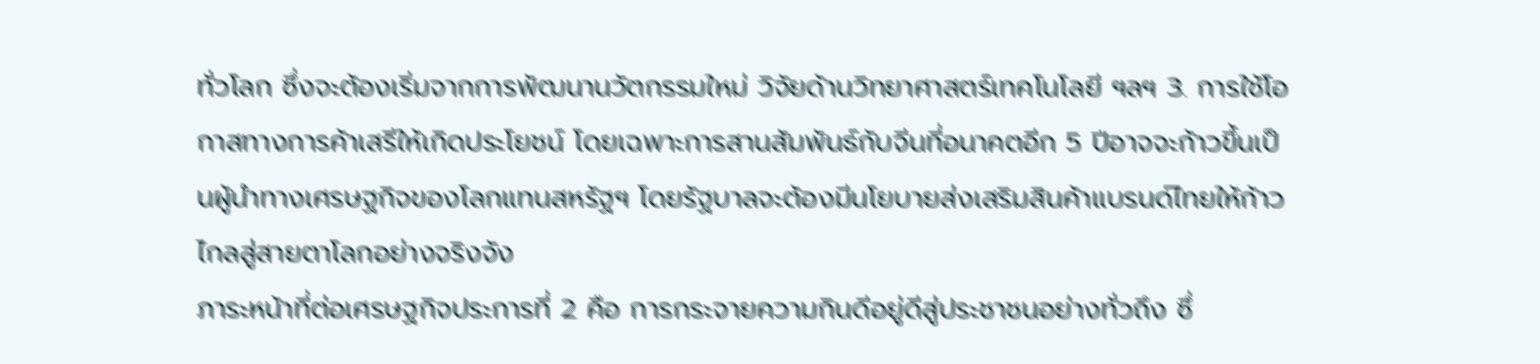ทั่วโลก ซึ่งจะต้องเริ่มจากการพัฒนานวัตกรรมใหม่ วิจัยด้านวิทยาศาสตร์เทคโนโลยี ฯลฯ 3. การใช้โอกาสทางการค้าเสรีให้เกิดประโยชน์ โดยเฉพาะการสานสัมพันธ์กับจีนที่อนาคตอีก 5 ปีอาจจะก้าวขึ้นเป็นผู้นำทางเศรษฐกิจของโลกแทนสหรัฐฯ โดยรัฐบาลจะต้องมีนโยบายส่งเสริมสินค้าแบรนด์ไทยให้ก้าวไกลสู่สายตาโลกอย่างจริงจัง
ภาระหน้าที่ต่อเศรษฐกิจประการที่ 2 คือ การกระจายความกินดีอยู่ดีสู่ประชาชนอย่างทั่วถึง ซึ่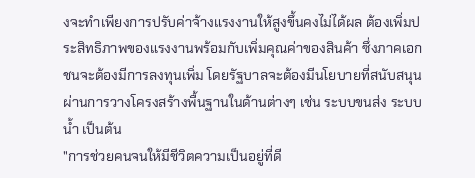งจะทำเพียงการปรับค่าจ้างแรงงานให้สูงขึ้นคงไม่ได้ผล ต้องเพิ่มประสิทธิภาพของแรงงานพร้อมกับเพิ่มคุณค่าของสินค้า ซึ่งภาคเอกชนจะต้องมีการลงทุนเพิ่ม โดยรัฐบาลจะต้องมีนโยบายที่สนับสนุนผ่านการวางโครงสร้างพื้นฐานในด้านต่างๆ เช่น ระบบขนส่ง ระบบน้ำ เป็นต้น
"การช่วยคนจนให้มีชีวิตความเป็นอยู่ที่ดี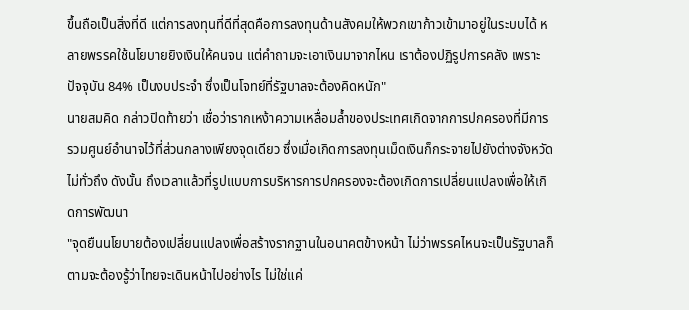ขึ้นถือเป็นสิ่งที่ดี แต่การลงทุนที่ดีที่สุดคือการลงทุนด้านสังคมให้พวกเขาก้าวเข้ามาอยู่ในระบบได้ หลายพรรคใช้นโยบายยิงเงินให้คนจน แต่คำถามจะเอาเงินมาจากไหน เราต้องปฏิรูปการคลัง เพราะปัจจุบัน 84% เป็นงบประจำ ซึ่งเป็นโจทย์ที่รัฐบาลจะต้องคิดหนัก"
นายสมคิด กล่าวปิดท้ายว่า เชื่อว่ารากเหง้าความเหลื่อมล้ำของประเทศเกิดจากการปกครองที่มีการรวมศูนย์อำนาจไว้ที่ส่วนกลางเพียงจุดเดียว ซึ่งเมื่อเกิดการลงทุนเม็ดเงินก็กระจายไปยังต่างจังหวัดไม่ทั่วถึง ดังนั้น ถึงเวลาแล้วที่รูปแบบการบริหารการปกครองจะต้องเกิดการเปลี่ยนแปลงเพื่อให้เกิดการพัฒนา
"จุดยืนนโยบายต้องเปลี่ยนแปลงเพื่อสร้างรากฐานในอนาคตข้างหน้า ไม่ว่าพรรคไหนจะเป็นรัฐบาลก็ตามจะต้องรู้ว่าไทยจะเดินหน้าไปอย่างไร ไม่ใช่แค่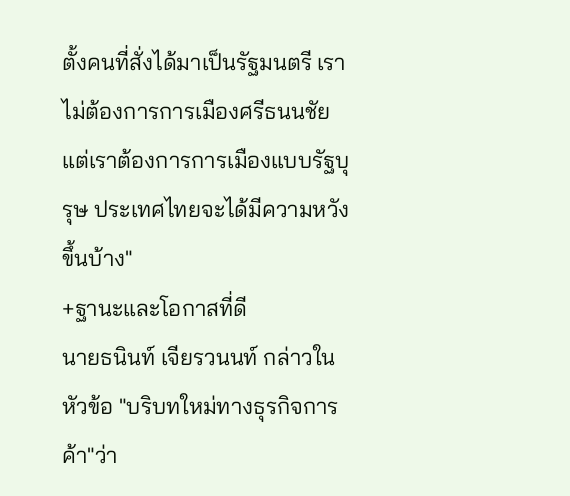ตั้งคนที่สั่งได้มาเป็นรัฐมนตรี เราไม่ต้องการการเมืองศรีธนนชัย แต่เราต้องการการเมืองแบบรัฐบุรุษ ประเทศไทยจะได้มีความหวังขึ้นบ้าง"
+ฐานะและโอกาสที่ดี
นายธนินท์ เจียรวนนท์ กล่าวในหัวข้อ "บริบทใหม่ทางธุรกิจการค้า"ว่า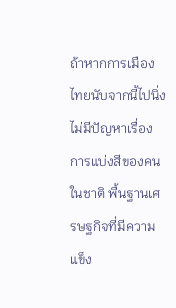ถ้าหากการเมืองไทยนับจากนี้ไปนิ่ง ไม่มีปัญหาเรื่องการแบ่งสีของคนในชาติ พื้นฐานเศรษฐกิจที่มีความแข็ง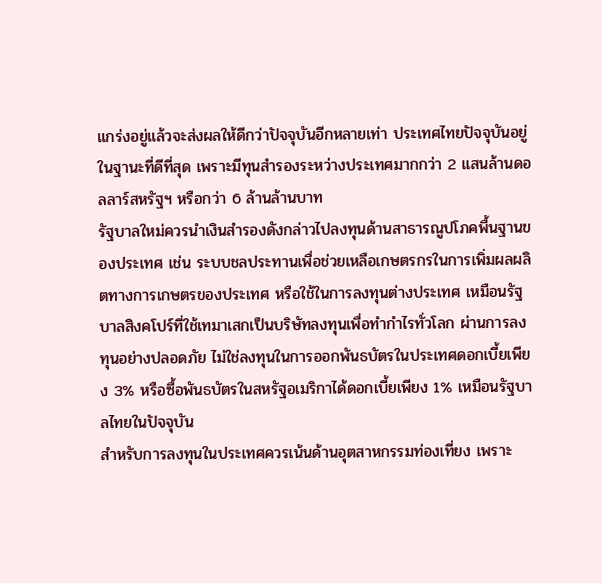แกร่งอยู่แล้วจะส่งผลให้ดีกว่าปัจจุบันอีกหลายเท่า ประเทศไทยปัจจุบันอยู่ในฐานะที่ดีที่สุด เพราะมีทุนสำรองระหว่างประเทศมากกว่า 2 แสนล้านดอลลาร์สหรัฐฯ หรือกว่า 6 ล้านล้านบาท
รัฐบาลใหม่ควรนำเงินสำรองดังกล่าวไปลงทุนด้านสาธารณูปโภคพื้นฐานของประเทศ เช่น ระบบชลประทานเพื่อช่วยเหลือเกษตรกรในการเพิ่มผลผลิตทางการเกษตรของประเทศ หรือใช้ในการลงทุนต่างประเทศ เหมือนรัฐบาลสิงคโปร์ที่ใช้เทมาเสกเป็นบริษัทลงทุนเพื่อทำกำไรทั่วโลก ผ่านการลงทุนอย่างปลอดภัย ไม่ใช่ลงทุนในการออกพันธบัตรในประเทศดอกเบี้ยเพียง 3% หรือซื้อพันธบัตรในสหรัฐอเมริกาได้ดอกเบี้ยเพียง 1% เหมือนรัฐบาลไทยในปัจจุบัน
สำหรับการลงทุนในประเทศควรเน้นด้านอุตสาหกรรมท่องเที่ยง เพราะ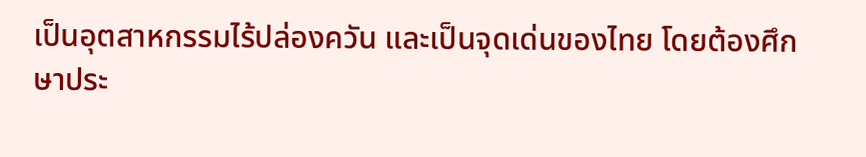เป็นอุตสาหกรรมไร้ปล่องควัน และเป็นจุดเด่นของไทย โดยต้องศึกษาประ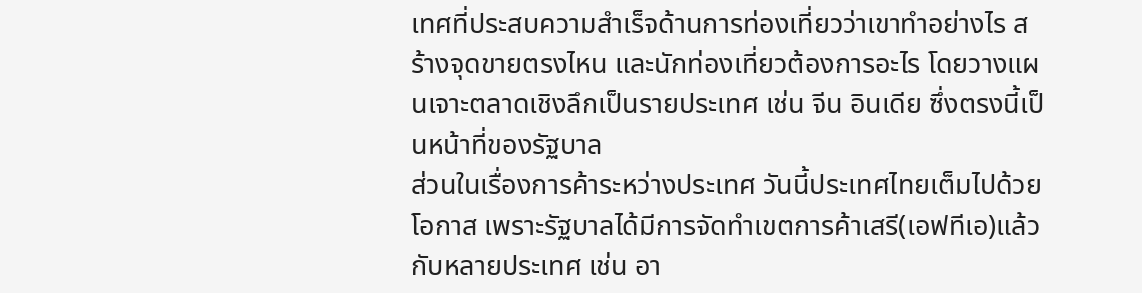เทศที่ประสบความสำเร็จด้านการท่องเที่ยวว่าเขาทำอย่างไร สร้างจุดขายตรงไหน และนักท่องเที่ยวต้องการอะไร โดยวางแผนเจาะตลาดเชิงลึกเป็นรายประเทศ เช่น จีน อินเดีย ซึ่งตรงนี้เป็นหน้าที่ของรัฐบาล
ส่วนในเรื่องการค้าระหว่างประเทศ วันนี้ประเทศไทยเต็มไปด้วยโอกาส เพราะรัฐบาลได้มีการจัดทำเขตการค้าเสรี(เอฟทีเอ)แล้วกับหลายประเทศ เช่น อา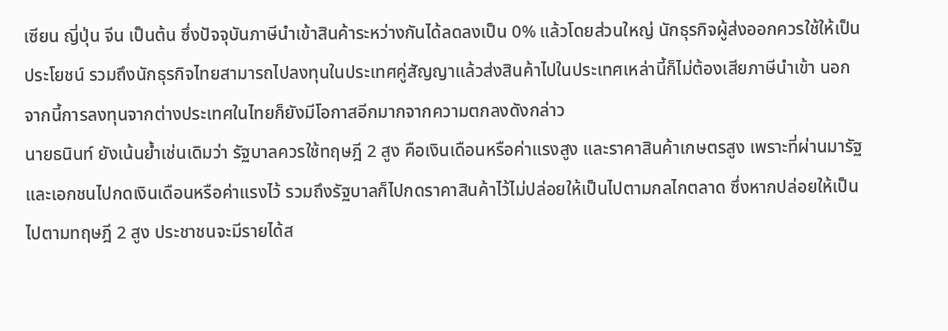เซียน ญี่ปุ่น จีน เป็นต้น ซึ่งปัจจุบันภาษีนำเข้าสินค้าระหว่างกันได้ลดลงเป็น 0% แล้วโดยส่วนใหญ่ นักธุรกิจผู้ส่งออกควรใช้ให้เป็นประโยชน์ รวมถึงนักธุรกิจไทยสามารถไปลงทุนในประเทศคู่สัญญาแล้วส่งสินค้าไปในประเทศเหล่านี้ก็ไม่ต้องเสียภาษีนำเข้า นอกจากนี้การลงทุนจากต่างประเทศในไทยก็ยังมีโอกาสอีกมากจากความตกลงดังกล่าว
นายธนินท์ ยังเน้นย้ำเช่นเดิมว่า รัฐบาลควรใช้ทฤษฎี 2 สูง คือเงินเดือนหรือค่าแรงสูง และราคาสินค้าเกษตรสูง เพราะที่ผ่านมารัฐและเอกชนไปกดเงินเดือนหรือค่าแรงไว้ รวมถึงรัฐบาลก็ไปกดราคาสินค้าไว้ไม่ปล่อยให้เป็นไปตามกลไกตลาด ซึ่งหากปล่อยให้เป็นไปตามทฤษฎี 2 สูง ประชาชนจะมีรายได้ส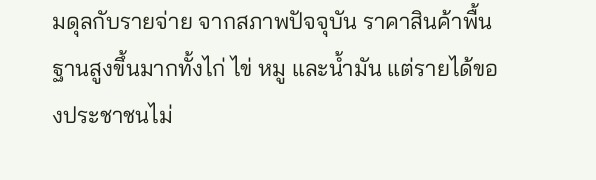มดุลกับรายจ่าย จากสภาพปัจจุบัน ราคาสินค้าพื้นฐานสูงขึ้นมากทั้งไก่ ไข่ หมู และน้ำมัน แต่รายได้ของประชาชนไม่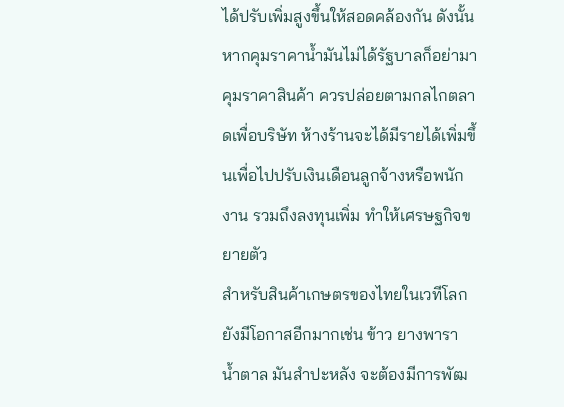ได้ปรับเพิ่มสูงขึ้นให้สอดคล้องกัน ดังนั้นหากคุมราคาน้ำมันไม่ได้รัฐบาลก็อย่ามาคุมราคาสินค้า ควรปล่อยตามกลไกตลาดเพื่อบริษัท ห้างร้านจะได้มีรายได้เพิ่มขึ้นเพื่อไปปรับเงินเดือนลูกจ้างหรือพนักงาน รวมถึงลงทุนเพิ่ม ทำให้เศรษฐกิจขยายตัว
สำหรับสินค้าเกษตรของไทยในเวทีโลกยังมีโอกาสอีกมากเช่น ข้าว ยางพารา น้ำตาล มันสำปะหลัง จะต้องมีการพัฒ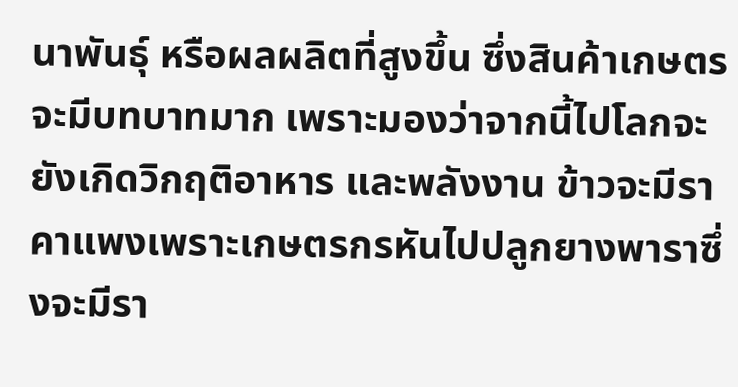นาพันธุ์ หรือผลผลิตที่สูงขึ้น ซึ่งสินค้าเกษตรจะมีบทบาทมาก เพราะมองว่าจากนี้ไปโลกจะยังเกิดวิกฤติอาหาร และพลังงาน ข้าวจะมีราคาแพงเพราะเกษตรกรหันไปปลูกยางพาราซึ่งจะมีรา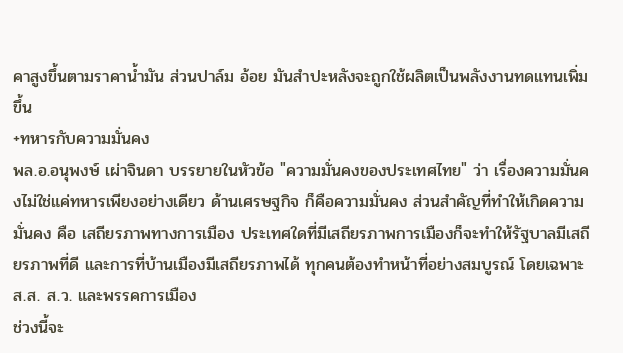คาสูงขึ้นตามราคาน้ำมัน ส่วนปาล์ม อ้อย มันสำปะหลังจะถูกใช้ผลิตเป็นพลังงานทดแทนเพิ่มขึ้น
+ทหารกับความมั่นคง
พล.อ.อนุพงษ์ เผ่าจินดา บรรยายในหัวข้อ "ความมั่นคงของประเทศไทย" ว่า เรื่องความมั่นคงไม่ใช่แค่ทหารเพียงอย่างเดียว ด้านเศรษฐกิจ ก็คือความมั่นคง ส่วนสำคัญที่ทำให้เกิดความมั่นคง คือ เสถียรภาพทางการเมือง ประเทศใดที่มีเสถียรภาพการเมืองก็จะทำให้รัฐบาลมีเสถียรภาพที่ดี และการที่บ้านเมืองมีเสถียรภาพได้ ทุกคนต้องทำหน้าที่อย่างสมบูรณ์ โดยเฉพาะ ส.ส. ส.ว. และพรรคการเมือง
ช่วงนี้จะ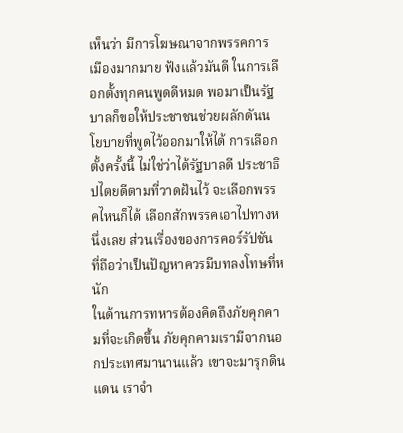เห็นว่า มีการโฆษณาจากพรรคการเมืองมากมาย ฟังแล้วมันดี ในการเลือกตั้งทุกคนพูดดีหมด พอมาเป็นรัฐบาลก็ขอให้ประชาชนช่วยผลักดันนโยบายที่พูดไว้ออกมาให้ได้ การเลือกตั้งครั้งนี้ ไม่ใช่ว่าได้รัฐบาลดี ประชาธิปไตยดีตามที่วาดฝันไว้ จะเลือกพรรคไหนก็ได้ เลือกสักพรรคเอาไปทางหนึ่งเลย ส่วนเรื่องของการคอร์รัปชัน ที่ถือว่าเป็นปัญหาควรมีบทลงโทษที่หนัก
ในด้านการทหารต้องคิดถึงภัยคุกคามที่จะเกิดขึ้น ภัยคุกคามเรามีจากนอกประเทศมานานแล้ว เขาจะมารุกดินแดน เราจำ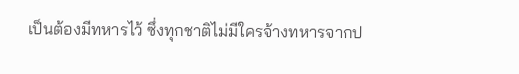เป็นต้องมีทหารไว้ ซึ่งทุกชาติไม่มีใครจ้างทหารจากป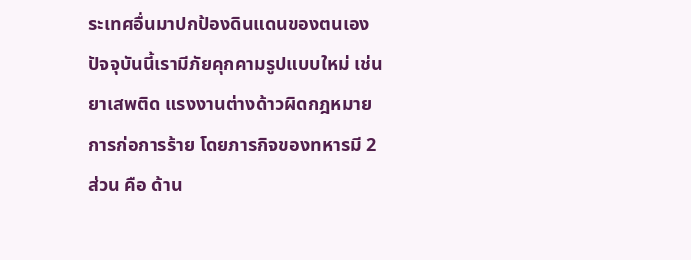ระเทศอื่นมาปกป้องดินแดนของตนเอง ปัจจุบันนี้เรามีภัยคุกคามรูปแบบใหม่ เช่น ยาเสพติด แรงงานต่างด้าวผิดกฎหมาย การก่อการร้าย โดยภารกิจของทหารมี 2 ส่วน คือ ด้าน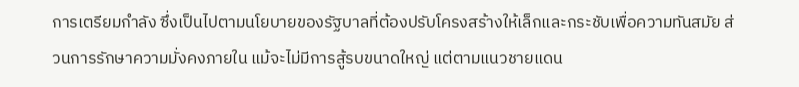การเตรียมกำลัง ซึ่งเป็นไปตามนโยบายของรัฐบาลที่ต้องปรับโครงสร้างให้เล็กและกระชับเพื่อความทันสมัย ส่วนการรักษาความมั่งคงภายใน แม้จะไม่มีการสู้รบขนาดใหญ่ แต่ตามแนวชายแดน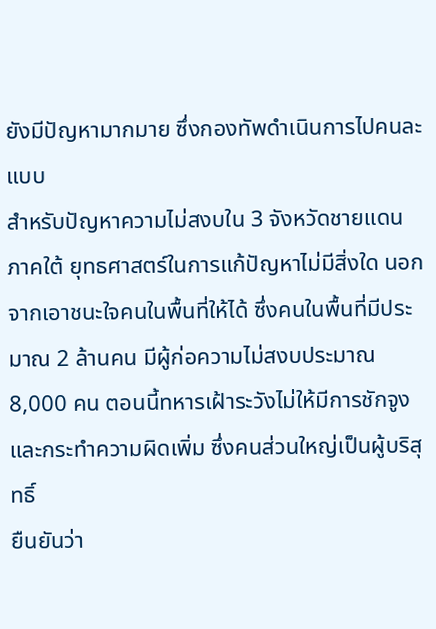ยังมีปัญหามากมาย ซึ่งกองทัพดำเนินการไปคนละแบบ
สำหรับปัญหาความไม่สงบใน 3 จังหวัดชายแดนภาคใต้ ยุทธศาสตร์ในการแก้ปัญหาไม่มีสิ่งใด นอกจากเอาชนะใจคนในพื้นที่ให้ได้ ซึ่งคนในพื้นที่มีประมาณ 2 ล้านคน มีผู้ก่อความไม่สงบประมาณ 8,000 คน ตอนนี้ทหารเฝ้าระวังไม่ให้มีการชักจูงและกระทำความผิดเพิ่ม ซึ่งคนส่วนใหญ่เป็นผู้บริสุทธิ์
ยืนยันว่า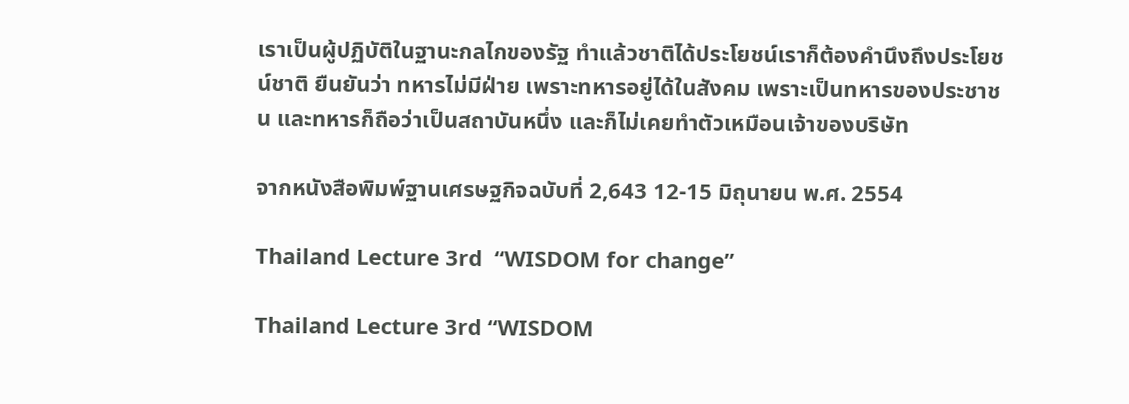เราเป็นผู้ปฏิบัติในฐานะกลไกของรัฐ ทำแล้วชาติได้ประโยชน์เราก็ต้องคำนึงถึงประโยชน์ชาติ ยืนยันว่า ทหารไม่มีฝ่าย เพราะทหารอยู่ได้ในสังคม เพราะเป็นทหารของประชาชน และทหารก็ถือว่าเป็นสถาบันหนึ่ง และก็ไม่เคยทำตัวเหมือนเจ้าของบริษัท

จากหนังสือพิมพ์ฐานเศรษฐกิจฉบับที่ 2,643 12-15 มิถุนายน พ.ศ. 2554

Thailand Lecture 3rd  “WISDOM for change”

Thailand Lecture 3rd “WISDOM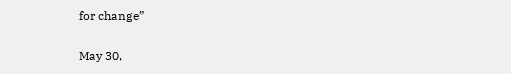for change”

May 30,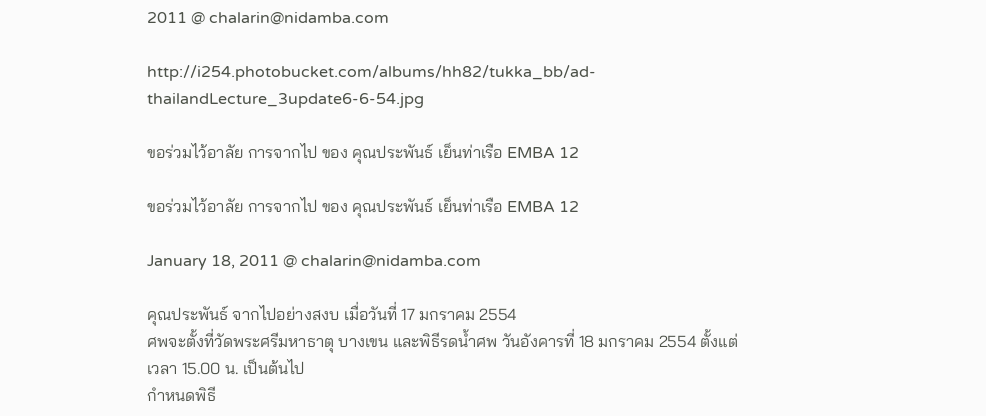2011 @ chalarin@nidamba.com

http://i254.photobucket.com/albums/hh82/tukka_bb/ad-thailandLecture_3update6-6-54.jpg

ขอร่วมไว้อาลัย การจากไป ของ คุณประพันธ์ เย็นท่าเรือ EMBA 12

ขอร่วมไว้อาลัย การจากไป ของ คุณประพันธ์ เย็นท่าเรือ EMBA 12

January 18, 2011 @ chalarin@nidamba.com

คุณประพันธ์ จากไปอย่างสงบ เมื่อวันที่ 17 มกราคม 2554
ศพจะตั้งที่วัดพระศรีมหาธาตุ บางเขน และพิธีรดน้ำศพ วันอังคารที่ 18 มกราคม 2554 ตั้งแต่เวลา 15.00 น. เป็นต้นไป
กำหนดพิธี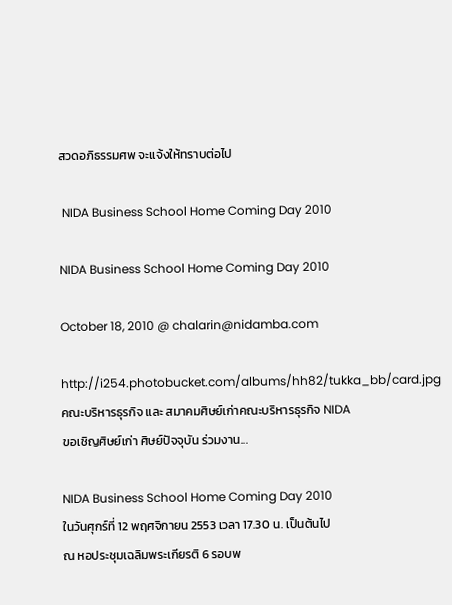สวดอภิธรรมศพ จะแจ้งให้ทราบต่อไป

 NIDA Business School Home Coming Day 2010

NIDA Business School Home Coming Day 2010

October 18, 2010 @ chalarin@nidamba.com

http://i254.photobucket.com/albums/hh82/tukka_bb/card.jpg
คณะบริหารธุรกิจ และ สมาคมศิษย์เก่าคณะบริหารธุรกิจ NIDA
ขอเชิญศิษย์เก่า ศิษย์ปัจจุบัน ร่วมงาน...

NIDA Business School Home Coming Day 2010
ในวันศุกร์ที่ 12 พฤศจิกายน 2553 เวลา 17.30 น. เป็นต้นไป
ณ หอประชุมเฉลิมพระเกียรติ 6 รอบพ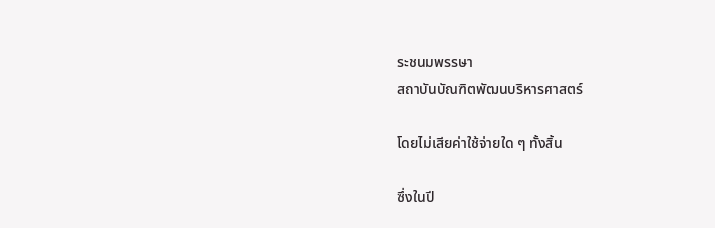ระชนมพรรษา
สถาบันบัณฑิตพัฒนบริหารศาสตร์

โดยไม่เสียค่าใช้จ่ายใด ๆ ทั้งสิ้น

ซึ่งในปี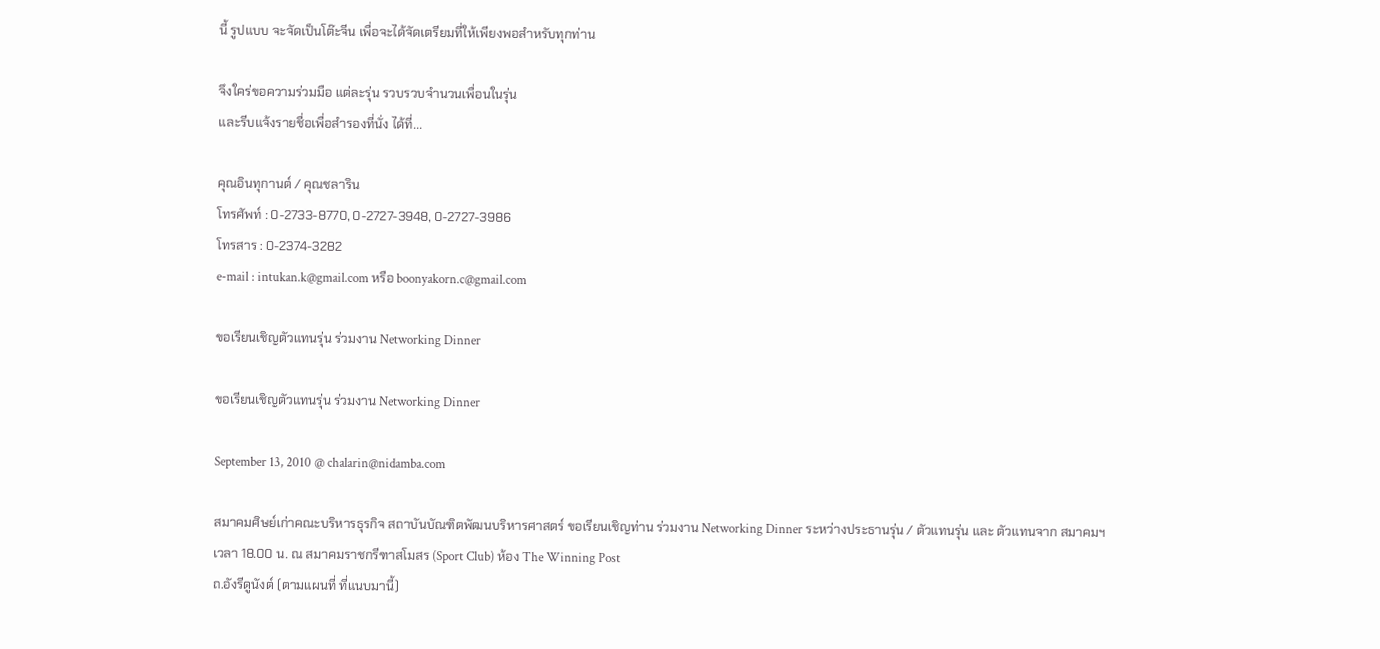นี้ รูปแบบ จะจัดเป็นโต๊ะจีน เพื่อจะได้จัดเตรียมที่ให้เพียงพอสำหรับทุกท่าน

จึงใคร่ขอความร่วมมือ แต่ละรุ่น รวบรวบจำนวนเพื่อนในรุ่น
และรีบแจ้งรายชื่อเพื่อสำรองที่นั่ง ได้ที่...

คุณอินทุกานต์ / คุณชลาริน
โทรศัพท์ : 0-2733-8770, 0-2727-3948, 0-2727-3986
โทรสาร : 0-2374-3282
e-mail : intukan.k@gmail.com หรือ boonyakorn.c@gmail.com

ขอเรียนเชิญตัวแทนรุ่น ร่วมงาน Networking Dinner

ขอเรียนเชิญตัวแทนรุ่น ร่วมงาน Networking Dinner

September 13, 2010 @ chalarin@nidamba.com

สมาคมศิษย์เก่าคณะบริหารธุรกิจ สถาบันบัณฑิตพัฒนบริหารศาสตร์ ขอเรียนเชิญท่าน ร่วมงาน Networking Dinner ระหว่างประธานรุ่น / ตัวแทนรุ่น และ ตัวแทนจาก สมาคมฯ
เวลา 18.00 น. ณ สมาคมราชกรีฑาสโมสร (Sport Club) ห้อง The Winning Post
ถ.อังรีดูนังต์ (ตามแผนที่ ที่แนบมานี้)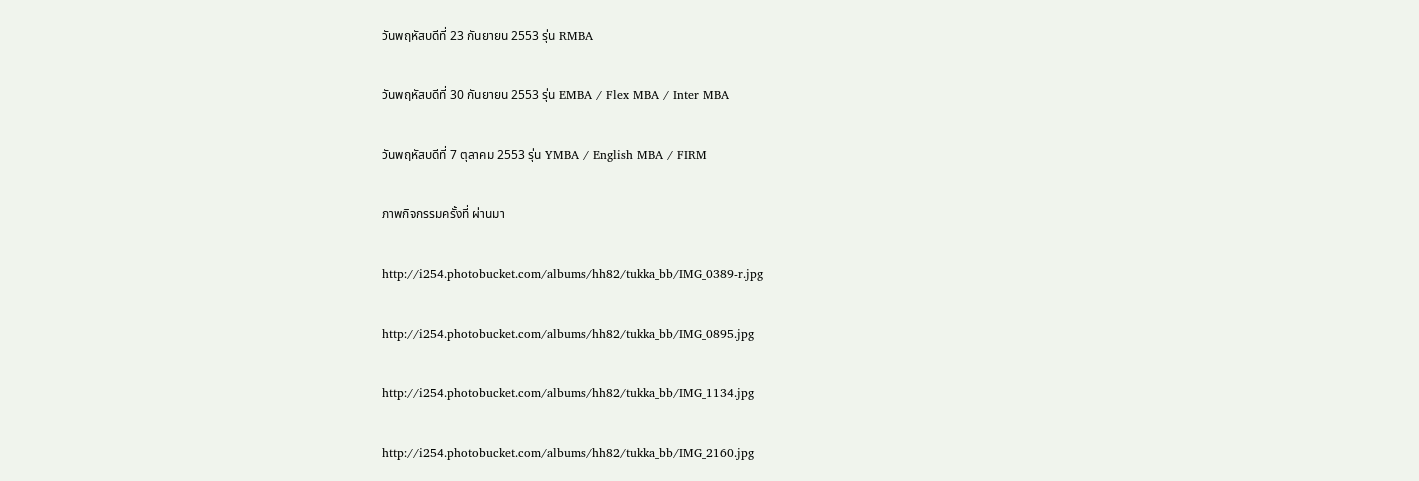วันพฤหัสบดีที่ 23 กันยายน 2553 รุ่น RMBA

วันพฤหัสบดีที่ 30 กันยายน 2553 รุ่น EMBA / Flex MBA / Inter MBA

วันพฤหัสบดีที่ 7 ตุลาคม 2553 รุ่น YMBA / English MBA / FIRM

ภาพกิจกรรมครั้งที่ ผ่านมา

http://i254.photobucket.com/albums/hh82/tukka_bb/IMG_0389-r.jpg

http://i254.photobucket.com/albums/hh82/tukka_bb/IMG_0895.jpg

http://i254.photobucket.com/albums/hh82/tukka_bb/IMG_1134.jpg

http://i254.photobucket.com/albums/hh82/tukka_bb/IMG_2160.jpg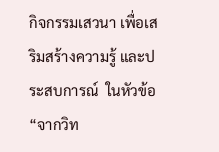กิจกรรมเสวนา เพื่อเสริมสร้างความรู้ และประสบการณ์  ในหัวข้อ “จากวิท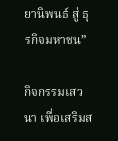ยานิพนธ์ สู่ ธุรกิจมหาชน”

กิจกรรมเสวนา เพื่อเสริมส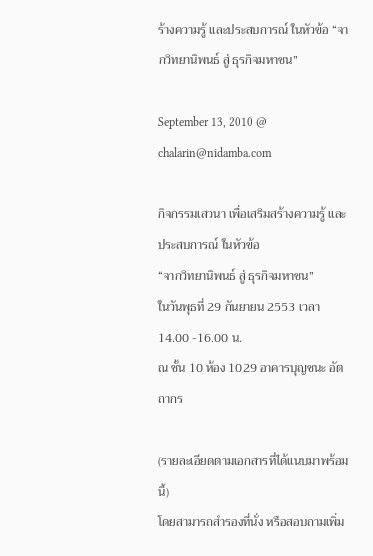ร้างความรู้ และประสบการณ์ ในหัวข้อ “จากวิทยานิพนธ์ สู่ ธุรกิจมหาชน”

September 13, 2010 @ chalarin@nidamba.com

กิจกรรมเสวนา เพื่อเสริมสร้างความรู้ และประสบการณ์ ในหัวข้อ
“จากวิทยานิพนธ์ สู่ ธุรกิจมหาชน”
ในวันพุธที่ 29 กันยายน 2553 เวลา 14.00 -16.00 น.
ณ ชั้น 10 ห้อง 1029 อาคารบุญชนะ อัตถากร

(รายละเอียดตามเอกสารที่ได้แนบมาพร้อมนี้)
โดยสามารถสำรองที่นั่ง หรือสอบถามเพิ่ม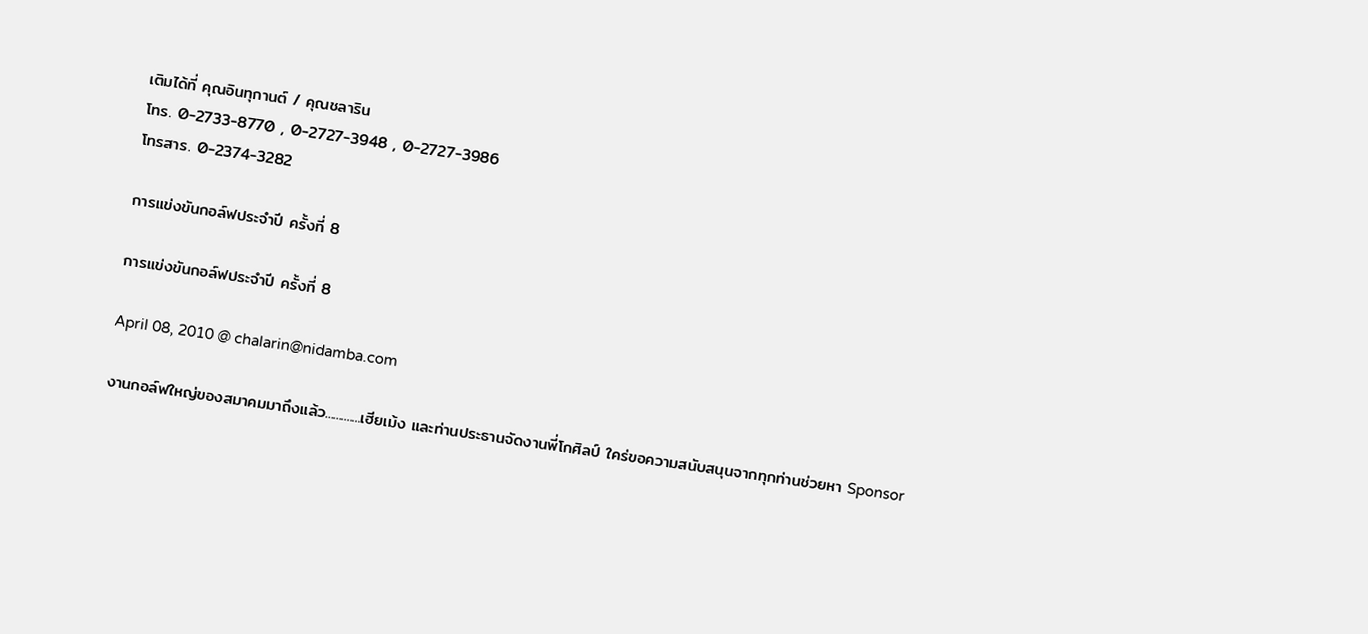เติมได้ที่ คุณอินทุกานต์ / คุณชลาริน
โทร. 0-2733-8770 , 0-2727-3948 , 0-2727-3986
โทรสาร. 0-2374-3282

การแข่งขันกอล์ฟประจำปี ครั้งที่ 8

การแข่งขันกอล์ฟประจำปี ครั้งที่ 8

April 08, 2010 @ chalarin@nidamba.com

งานกอล์ฟใหญ่ของสมาคมมาถึงแล้ว.............เฮียเม้ง และท่านประธานจัดงานพี่โกศิลป์ ใคร่ขอความสนับสนุนจากทุกท่านช่วยหา Sponsor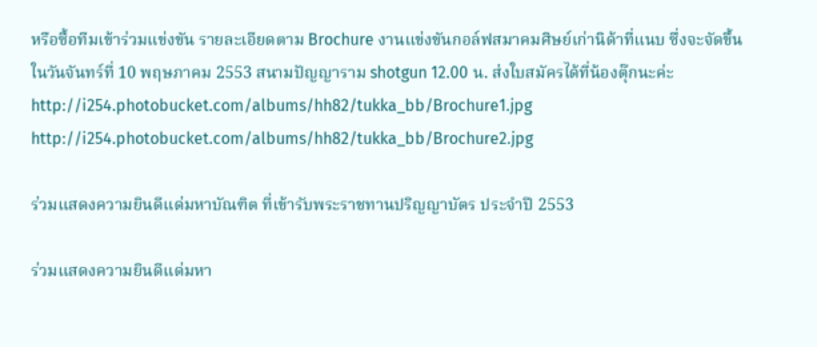หรือซื้อทีมเข้าร่วมแข่งขัน รายละเอียดตาม Brochure งานแข่งขันกอล์ฟสมาคมศิษย์เก่านิด้าที่แนบ ซึ่งจะจัดขึ้นในวันจันทร์ที่ 10 พฤษภาคม 2553 สนามปัญญาราม shotgun 12.00 น. ส่งใบสมัครได้ที่น้องตุ๊กนะค่ะ
http://i254.photobucket.com/albums/hh82/tukka_bb/Brochure1.jpg
http://i254.photobucket.com/albums/hh82/tukka_bb/Brochure2.jpg

ร่วมแสดงความยินดีแด่มหาบัณฑิต ที่เข้ารับพระราชทานปริญญาบัตร ประจำปี 2553

ร่วมแสดงความยินดีแด่มหา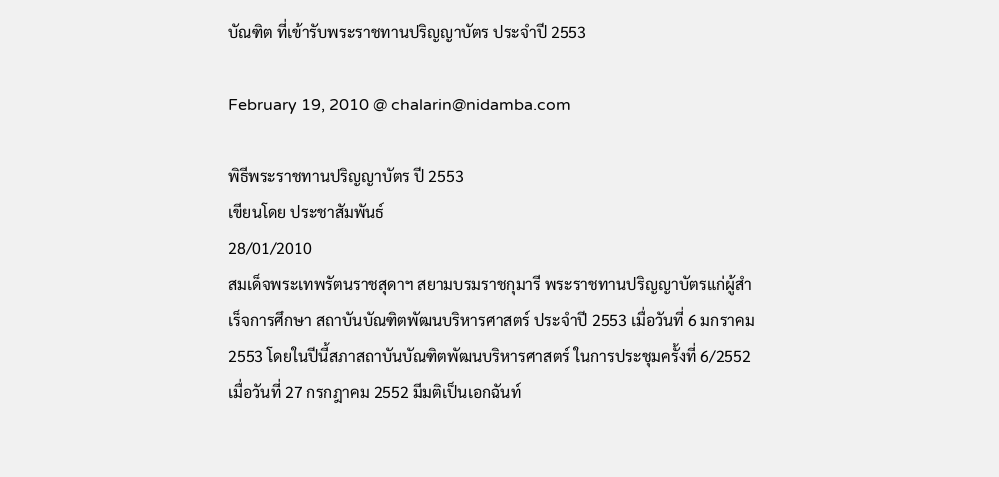บัณฑิต ที่เข้ารับพระราชทานปริญญาบัตร ประจำปี 2553

February 19, 2010 @ chalarin@nidamba.com

พิธีพระราชทานปริญญาบัตร ปี 2553
เขียนโดย ประชาสัมพันธ์
28/01/2010
สมเด็จพระเทพรัตนราชสุดาฯ สยามบรมราชกุมารี พระราชทานปริญญาบัตรแก่ผู้สำเร็จการศึกษา สถาบันบัณฑิตพัฒนบริหารศาสตร์ ประจำปี 2553 เมื่อวันที่ 6 มกราคม 2553 โดยในปีนี้สภาสถาบันบัณฑิตพัฒนบริหารศาสตร์ ในการประชุมครั้งที่ 6/2552 เมื่อวันที่ 27 กรกฎาคม 2552 มีมติเป็นเอกฉันท์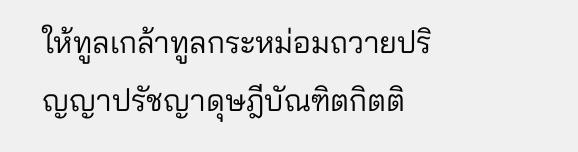ให้ทูลเกล้าทูลกระหม่อมถวายปริญญาปรัชญาดุษฎีบัณฑิตกิตติ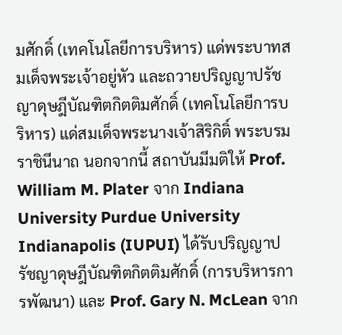มศักดิ์ (เทคโนโลยีการบริหาร) แด่พระบาทสมเด็จพระเจ้าอยู่หัว และถวายปริญญาปรัชญาดุษฎีบัณฑิตกิตติมศักดิ์ (เทคโนโลยีการบริหาร) แด่สมเด็จพระนางเจ้าสิริกิติ์ พระบรมราชินีนาถ นอกจากนี้ สถาบันมีมติให้ Prof. William M. Plater จาก Indiana University Purdue University Indianapolis (IUPUI) ได้รับปริญญาปรัชญาดุษฎีบัณฑิตกิตติมศักดิ์ (การบริหารการพัฒนา) และ Prof. Gary N. McLean จาก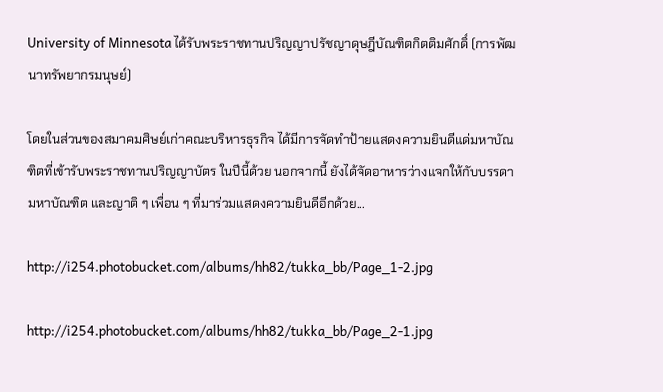University of Minnesota ได้รับพระราชทานปริญญาปรัชญาดุษฎีบัณฑิตกิตติมศักดิ์ (การพัฒนาทรัพยากรมนุษย์)

โดยในส่วนของสมาคมศิษย์เก่าคณะบริหารธุรกิจ ได้มีการจัดทำป้ายแสดงความยินดีแด่มหาบัณฑิตที่เข้ารับพระราชทานปริญญาบัตร ในปีนี้ด้วย นอกจากนี้ ยังได้จัดอาหารว่างแจกให้กับบรรดามหาบัณฑิต และญาติ ๆ เพื่อน ๆ ที่มาร่วมแสดงความยินดีอีกด้วย...

http://i254.photobucket.com/albums/hh82/tukka_bb/Page_1-2.jpg

http://i254.photobucket.com/albums/hh82/tukka_bb/Page_2-1.jpg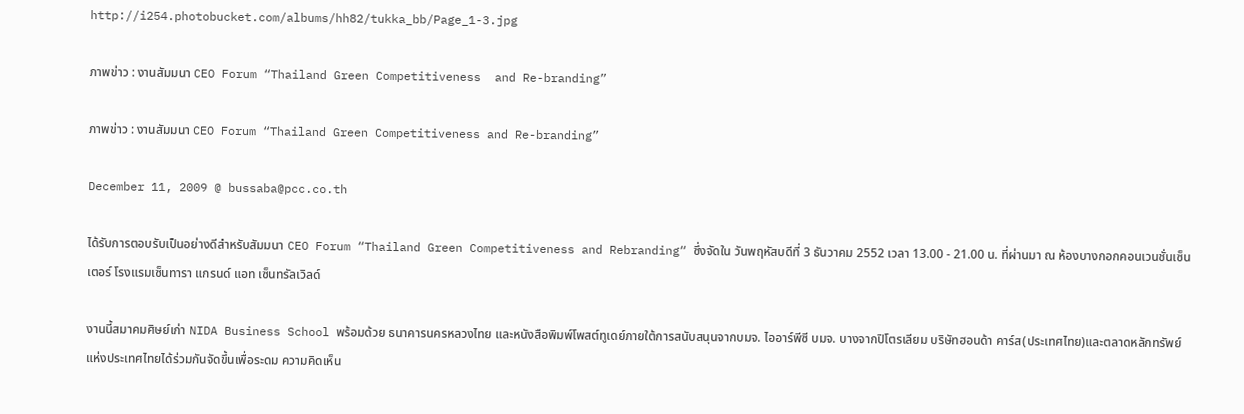http://i254.photobucket.com/albums/hh82/tukka_bb/Page_1-3.jpg

ภาพข่าว : งานสัมมนา CEO Forum “Thailand Green Competitiveness  and Re-branding”

ภาพข่าว : งานสัมมนา CEO Forum “Thailand Green Competitiveness and Re-branding”

December 11, 2009 @ bussaba@pcc.co.th

ได้รับการตอบรับเป็นอย่างดีสำหรับสัมมนา CEO Forum “Thailand Green Competitiveness and Rebranding“ ซึ่งจัดใน วันพฤหัสบดีที่ 3 ธันวาคม 2552 เวลา 13.00 - 21.00 น. ที่ผ่านมา ณ ห้องบางกอกคอนเวนชั่นเซ็นเตอร์ โรงแรมเซ็นทารา แกรนด์ แอท เซ็นทรัลเวิลด์

งานนี้สมาคมศิษย์เก่า NIDA Business School พร้อมด้วย ธนาคารนครหลวงไทย และหนังสือพิมพ์โพสต์ทูเดย์ภายใต้การสนับสนุนจากบมจ. ไออาร์พีซี บมจ. บางจากปิโตรเลียม บริษัทฮอนด้า คาร์ส(ประเทศไทย)และตลาดหลักทรัพย์แห่งประเทศไทยได้ร่วมกันจัดขึ้นเพื่อระดม ความคิดเห็น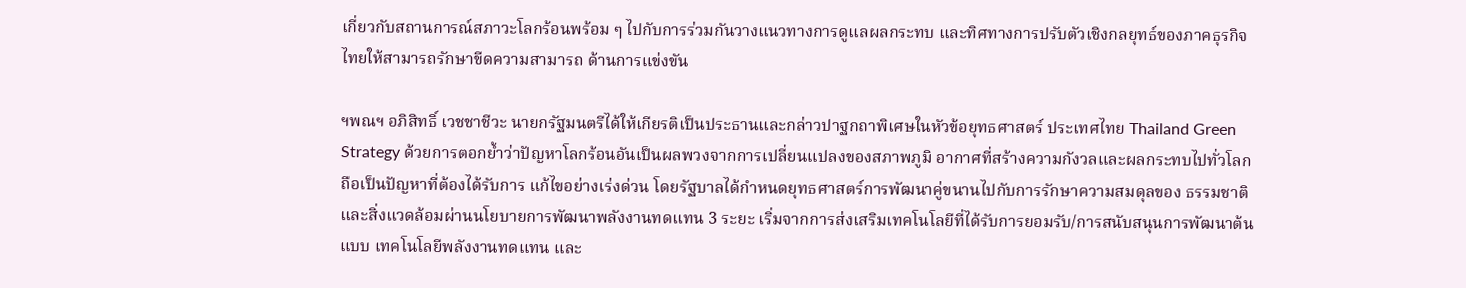เกี่ยวกับสถานการณ์สภาวะโลกร้อนพร้อม ๆ ไปกับการร่วมกันวางแนวทางการดูแลผลกระทบ และทิศทางการปรับตัวเชิงกลยุทธ์ของภาคธุรกิจไทยให้สามารถรักษาขีดความสามารถ ด้านการแข่งขัน

ฯพณฯ อภิสิทธิ์ เวชชาชีวะ นายกรัฐมนตรีได้ให้เกียรติเป็นประธานและกล่าวปาฐกถาพิเศษในหัวข้อยุทธศาสตร์ ประเทศไทย Thailand Green Strategy ด้วยการตอกย้ำว่าปัญหาโลกร้อนอันเป็นผลพวงจากการเปลี่ยนแปลงของสภาพภูมิ อากาศที่สร้างความกังวลและผลกระทบไปทั่วโลกถือเป็นปัญหาที่ต้องได้รับการ แก้ไขอย่างเร่งด่วน โดยรัฐบาลได้กำหนดยุทธศาสตร์การพัฒนาคู่ขนานไปกับการรักษาความสมดุลของ ธรรมชาติและสิ่งแวดล้อมผ่านนโยบายการพัฒนาพลังงานทดแทน 3 ระยะ เริ่มจากการส่งเสริมเทคโนโลยีที่ได้รับการยอมรับ/การสนับสนุนการพัฒนาต้นแบบ เทคโนโลยีพลังงานทดแทน และ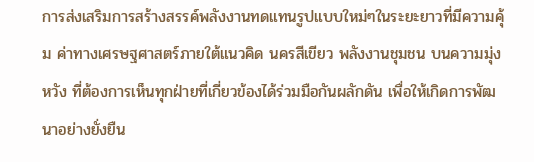การส่งเสริมการสร้างสรรค์พลังงานทดแทนรูปแบบใหม่ๆในระยะยาวที่มีความคุ้ม ค่าทางเศรษฐศาสตร์ภายใต้แนวคิด นครสีเขียว พลังงานชุมชน บนความมุ่งหวัง ที่ต้องการเห็นทุกฝ่ายที่เกี่ยวข้องได้ร่วมมือกันผลักดัน เพื่อให้เกิดการพัฒนาอย่างยั่งยืน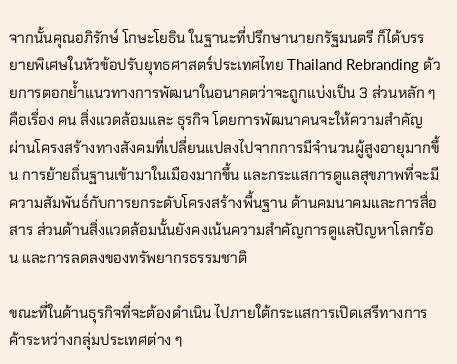จากนั้นคุณอภิรักษ์ โกษะโยธิน ในฐานะที่ปรึกษานายกรัฐมนตรี ก็ได้บรรยายพิเศษในหัวข้อปรับยุทธศาสตร์ประเทศไทย Thailand Rebranding ด้วยการตอกย้ำแนวทางการพัฒนาในอนาคตว่าจะถูกแบ่งเป็น 3 ส่วนหลัก ๆ คือเรื่อง คน สิ่งแวดล้อมและ ธุรกิจ โดยการพัฒนาคนจะให้ความสำคัญ ผ่านโครงสร้างทางสังคมที่เปลี่ยนแปลงไปจากการมีจำนวนผู้สูงอายุมากขึ้น การย้ายถิ่นฐานเข้ามาในเมืองมากขึ้น และกระแสการดูแลสุขภาพที่จะมีความสัมพันธ์กับการยกระดับโครงสร้างพื้นฐาน ด้านคมนาคมและการสื่อสาร ส่วนด้านสิ่งแวดล้อมนั้นยังคงเน้นความสำคัญการดูแลปัญหาโลกร้อน และการลดลงของทรัพยากรธรรมชาติ

ขณะที่ในด้านธุรกิจที่จะต้องดำเนิน ไปภายใต้กระแสการเปิดเสรีทางการค้าระหว่างกลุ่มประเทศต่าง ๆ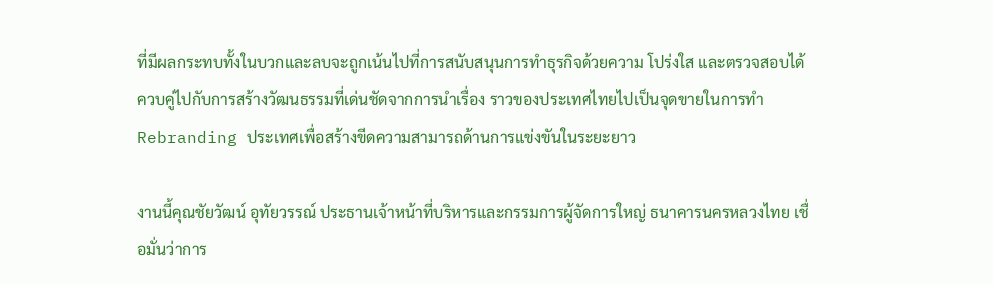ที่มีผลกระทบทั้งในบวกและลบจะถูกเน้นไปที่การสนับสนุนการทำธุรกิจด้วยความ โปร่งใส และตรวจสอบได้ ควบคู่ไปกับการสร้างวัฒนธรรมที่เด่นชัดจากการนำเรื่อง ราวของประเทศไทยไปเป็นจุดขายในการทำ Rebranding ประเทศเพื่อสร้างขีดความสามารถด้านการแข่งขันในระยะยาว

งานนี้คุณชัยวัฒน์ อุทัยวรรณ์ ประธานเจ้าหน้าที่บริหารและกรรมการผู้จัดการใหญ่ ธนาคารนครหลวงไทย เชื่อมั่นว่าการ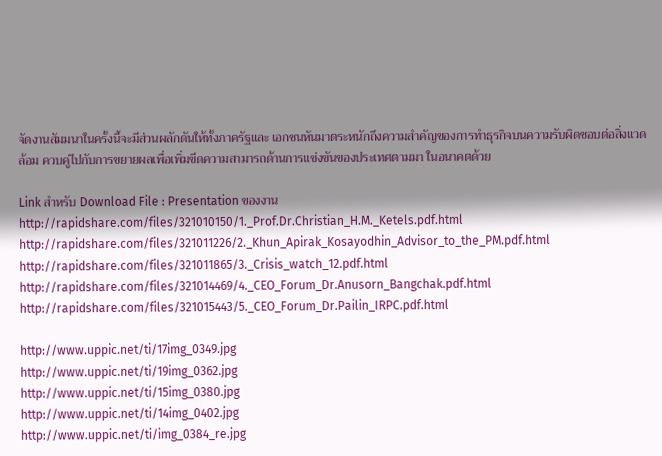จัดงานสัมมนาในครั้งนี้จะมีส่วนผลักดันให้ทั้งภาครัฐและ เอกชนหันมาตระหนักถึงความสำคัญของการทำธุรกิจบนความรับผิดชอบต่อสิ่งแวดล้อม ควบคู่ไปกับการขยายผลเพื่อเพิ่มขีดความสามารถด้านการแข่งขันของประเทศตามมา ในอนาคตด้วย

Link สำหรับ Download File : Presentation ของงาน
http://rapidshare.com/files/321010150/1._Prof.Dr.Christian_H.M._Ketels.pdf.html
http://rapidshare.com/files/321011226/2._Khun_Apirak_Kosayodhin_Advisor_to_the_PM.pdf.html
http://rapidshare.com/files/321011865/3._Crisis_watch_12.pdf.html
http://rapidshare.com/files/321014469/4._CEO_Forum_Dr.Anusorn_Bangchak.pdf.html
http://rapidshare.com/files/321015443/5._CEO_Forum_Dr.Pailin_IRPC.pdf.html

http://www.uppic.net/ti/17img_0349.jpg
http://www.uppic.net/ti/19img_0362.jpg
http://www.uppic.net/ti/15img_0380.jpg
http://www.uppic.net/ti/14img_0402.jpg
http://www.uppic.net/ti/img_0384_re.jpg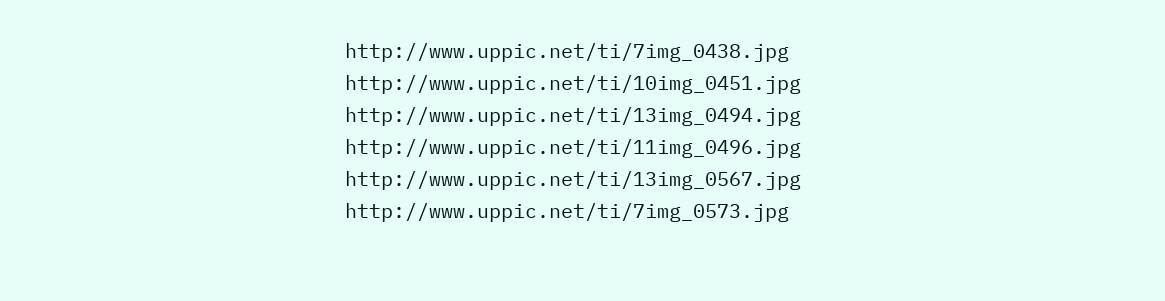http://www.uppic.net/ti/7img_0438.jpg
http://www.uppic.net/ti/10img_0451.jpg
http://www.uppic.net/ti/13img_0494.jpg
http://www.uppic.net/ti/11img_0496.jpg
http://www.uppic.net/ti/13img_0567.jpg
http://www.uppic.net/ti/7img_0573.jpg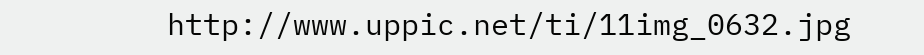http://www.uppic.net/ti/11img_0632.jpg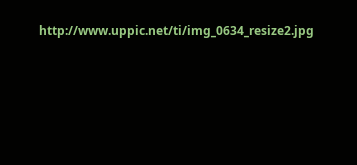http://www.uppic.net/ti/img_0634_resize2.jpg